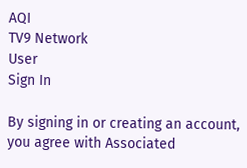AQI
TV9 Network
User
Sign In

By signing in or creating an account, you agree with Associated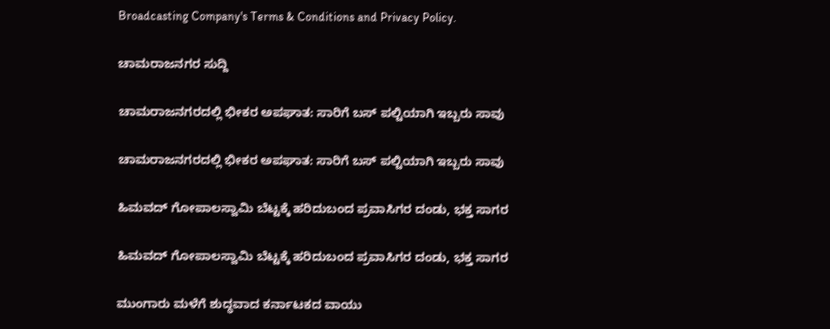Broadcasting Company's Terms & Conditions and Privacy Policy.

ಚಾಮರಾಜನಗರ ಸುದ್ದಿ

ಚಾಮರಾಜನಗರದಲ್ಲಿ ಭೀಕರ ಅಪಘಾತ: ಸಾರಿಗೆ ಬಸ್ ಪಲ್ಟಿಯಾಗಿ ಇಬ್ಬರು ಸಾವು

ಚಾಮರಾಜನಗರದಲ್ಲಿ ಭೀಕರ ಅಪಘಾತ: ಸಾರಿಗೆ ಬಸ್ ಪಲ್ಟಿಯಾಗಿ ಇಬ್ಬರು ಸಾವು

ಹಿಮವದ್ ಗೋಪಾಲಸ್ವಾಮಿ ಬೆಟ್ಟಕ್ಕೆ ಹರಿದುಬಂದ ಪ್ರವಾಸಿಗರ ದಂಡು, ಭಕ್ತ ಸಾಗರ

ಹಿಮವದ್ ಗೋಪಾಲಸ್ವಾಮಿ ಬೆಟ್ಟಕ್ಕೆ ಹರಿದುಬಂದ ಪ್ರವಾಸಿಗರ ದಂಡು, ಭಕ್ತ ಸಾಗರ

ಮುಂಗಾರು ಮಳೆಗೆ ಶುದ್ಧವಾದ ಕರ್ನಾಟಕದ ವಾಯು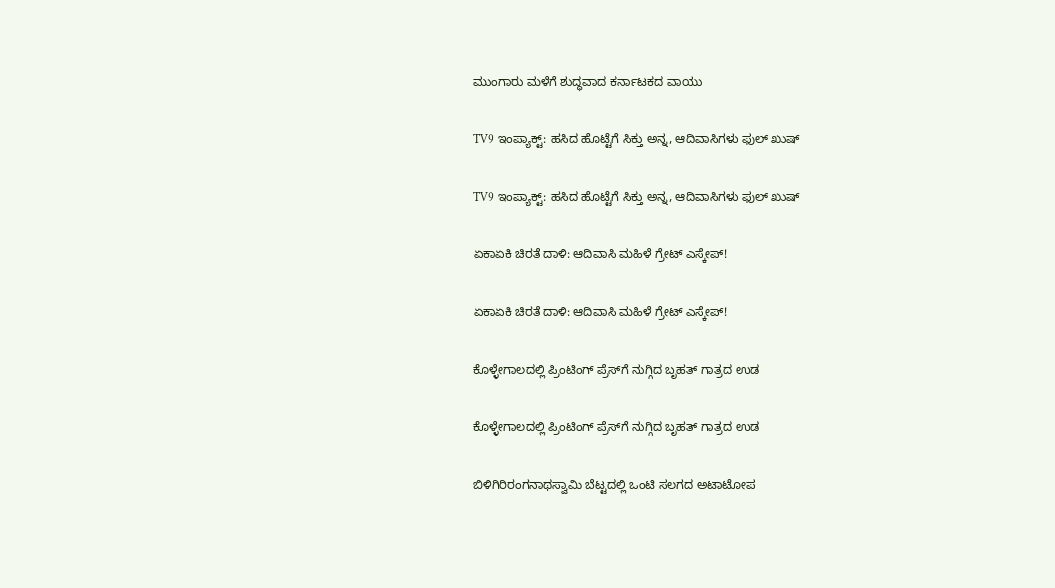ಮುಂಗಾರು ಮಳೆಗೆ ಶುದ್ಧವಾದ ಕರ್ನಾಟಕದ ವಾಯು

TV9 ಇಂಪ್ಯಾಕ್ಟ್: ಹಸಿದ ಹೊಟ್ಟೆಗೆ ಸಿಕ್ತು ಅನ್ನ, ಆದಿವಾಸಿಗಳು ಫುಲ್ ಖುಷ್

TV9 ಇಂಪ್ಯಾಕ್ಟ್: ಹಸಿದ ಹೊಟ್ಟೆಗೆ ಸಿಕ್ತು ಅನ್ನ, ಆದಿವಾಸಿಗಳು ಫುಲ್ ಖುಷ್

ಏಕಾಏಕಿ ಚಿರತೆ ದಾಳಿ: ಆದಿವಾಸಿ ಮಹಿಳೆ ಗ್ರೇಟ್ ಎಸ್ಕೇಪ್!

ಏಕಾಏಕಿ ಚಿರತೆ ದಾಳಿ: ಆದಿವಾಸಿ ಮಹಿಳೆ ಗ್ರೇಟ್ ಎಸ್ಕೇಪ್!

ಕೊಳ್ಳೇಗಾಲದಲ್ಲಿ ಪ್ರಿಂಟಿಂಗ್ ಪ್ರೆಸ್‌ಗೆ ನುಗ್ಗಿದ ಬೃಹತ್ ಗಾತ್ರದ ಉಡ

ಕೊಳ್ಳೇಗಾಲದಲ್ಲಿ ಪ್ರಿಂಟಿಂಗ್ ಪ್ರೆಸ್‌ಗೆ ನುಗ್ಗಿದ ಬೃಹತ್ ಗಾತ್ರದ ಉಡ

ಬಿಳಿಗಿರಿರಂಗನಾಥಸ್ವಾಮಿ ಬೆಟ್ಟದಲ್ಲಿ ಒಂಟಿ ಸಲಗದ ಅಟಾಟೋಪ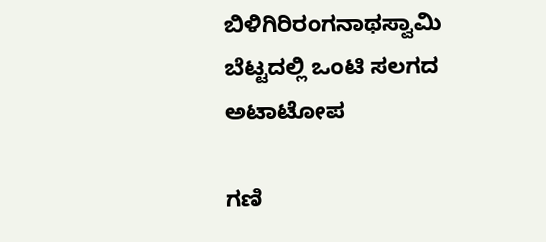ಬಿಳಿಗಿರಿರಂಗನಾಥಸ್ವಾಮಿ ಬೆಟ್ಟದಲ್ಲಿ ಒಂಟಿ ಸಲಗದ ಅಟಾಟೋಪ

ಗಣಿ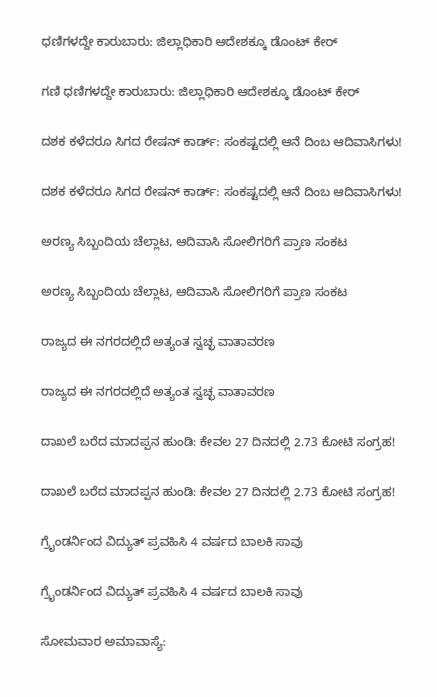ಧಣಿಗಳದ್ದೇ ಕಾರುಬಾರು: ಜಿಲ್ಲಾಧಿಕಾರಿ ಆದೇಶಕ್ಕೂ ಡೊಂಟ್ ಕೇರ್

ಗಣಿ ಧಣಿಗಳದ್ದೇ ಕಾರುಬಾರು: ಜಿಲ್ಲಾಧಿಕಾರಿ ಆದೇಶಕ್ಕೂ ಡೊಂಟ್ ಕೇರ್

ದಶಕ ಕಳೆದರೂ ಸಿಗದ ರೇಷನ್ ಕಾರ್ಡ್: ಸಂಕಷ್ಟದಲ್ಲಿ ಆನೆ ದಿಂಬ ಆದಿವಾಸಿಗಳು!

ದಶಕ ಕಳೆದರೂ ಸಿಗದ ರೇಷನ್ ಕಾರ್ಡ್: ಸಂಕಷ್ಟದಲ್ಲಿ ಆನೆ ದಿಂಬ ಆದಿವಾಸಿಗಳು!

ಅರಣ್ಯ ಸಿಬ್ಬಂದಿಯ ಚೆಲ್ಲಾಟ, ಆದಿವಾಸಿ ಸೋಲಿಗರಿಗೆ ಪ್ರಾಣ ಸಂಕಟ

ಅರಣ್ಯ ಸಿಬ್ಬಂದಿಯ ಚೆಲ್ಲಾಟ, ಆದಿವಾಸಿ ಸೋಲಿಗರಿಗೆ ಪ್ರಾಣ ಸಂಕಟ

ರಾಜ್ಯದ ಈ ನಗರದಲ್ಲಿದೆ ಅತ್ಯಂತ ಸ್ವಚ್ಛ ವಾತಾವರಣ

ರಾಜ್ಯದ ಈ ನಗರದಲ್ಲಿದೆ ಅತ್ಯಂತ ಸ್ವಚ್ಛ ವಾತಾವರಣ

ದಾಖಲೆ ಬರೆದ ಮಾದಪ್ಪನ ಹುಂಡಿ: ಕೇವಲ 27 ದಿನದಲ್ಲಿ 2.73 ಕೋಟಿ ಸಂಗ್ರಹ!

ದಾಖಲೆ ಬರೆದ ಮಾದಪ್ಪನ ಹುಂಡಿ: ಕೇವಲ 27 ದಿನದಲ್ಲಿ 2.73 ಕೋಟಿ ಸಂಗ್ರಹ!

ಗ್ರೈಂಡರ್ನಿಂದ ವಿದ್ಯುತ್ ಪ್ರವಹಿಸಿ 4 ವರ್ಷದ ಬಾಲಕಿ ಸಾವು

ಗ್ರೈಂಡರ್ನಿಂದ ವಿದ್ಯುತ್ ಪ್ರವಹಿಸಿ 4 ವರ್ಷದ ಬಾಲಕಿ ಸಾವು

ಸೋಮವಾರ ಅಮಾವಾಸ್ಯೆ: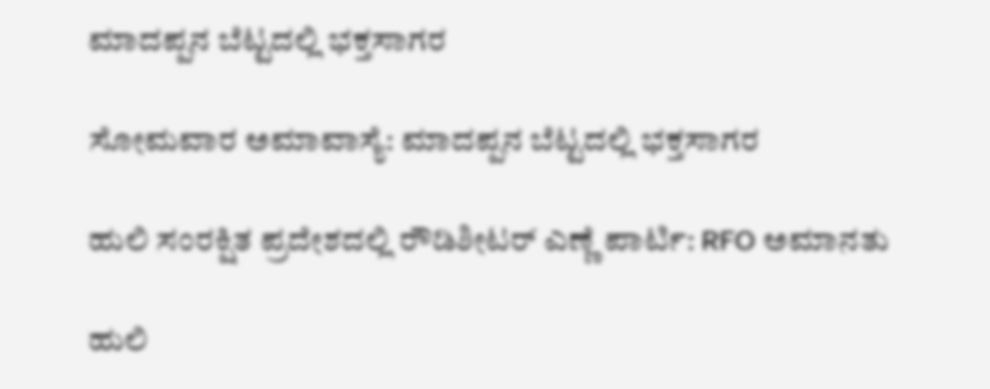ಮಾದಪ್ಪನ ಬೆಟ್ಟದಲ್ಲಿ ಭಕ್ತಸಾಗರ

ಸೋಮವಾರ ಅಮಾವಾಸ್ಯೆ: ಮಾದಪ್ಪನ ಬೆಟ್ಟದಲ್ಲಿ ಭಕ್ತಸಾಗರ

ಹುಲಿ ಸಂರಕ್ಷಿತ ಪ್ರದೇಶದಲ್ಲಿ ರೌಡಿಶೀಟರ್ ಎಣ್ಣೆ ಪಾರ್ಟಿ: RFO ಅಮಾನತು

ಹುಲಿ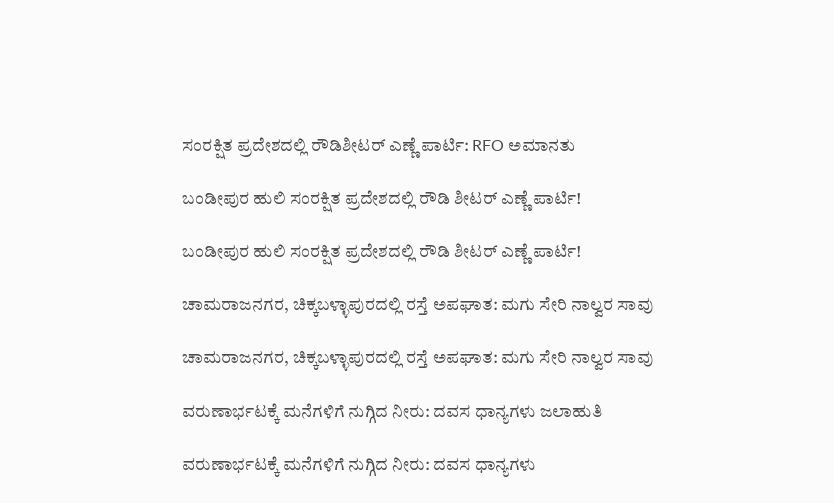ಸಂರಕ್ಷಿತ ಪ್ರದೇಶದಲ್ಲಿ ರೌಡಿಶೀಟರ್ ಎಣ್ಣೆ ಪಾರ್ಟಿ: RFO ಅಮಾನತು

ಬಂಡೀಪುರ ಹುಲಿ ಸಂರಕ್ಷಿತ ಪ್ರದೇಶದಲ್ಲಿ ರೌಡಿ ಶೀಟರ್ ಎಣ್ಣೆ ಪಾರ್ಟಿ!

ಬಂಡೀಪುರ ಹುಲಿ ಸಂರಕ್ಷಿತ ಪ್ರದೇಶದಲ್ಲಿ ರೌಡಿ ಶೀಟರ್ ಎಣ್ಣೆ ಪಾರ್ಟಿ!

ಚಾಮರಾಜನಗರ, ಚಿಕ್ಕಬಳ್ಳಾಪುರದಲ್ಲಿ ರಸ್ತೆ ಅಪಘಾತ: ಮಗು ಸೇರಿ ನಾಲ್ವರ ಸಾವು

ಚಾಮರಾಜನಗರ, ಚಿಕ್ಕಬಳ್ಳಾಪುರದಲ್ಲಿ ರಸ್ತೆ ಅಪಘಾತ: ಮಗು ಸೇರಿ ನಾಲ್ವರ ಸಾವು

ವರುಣಾರ್ಭಟಕ್ಕೆ ಮನೆಗಳಿಗೆ ನುಗ್ಗಿದ ನೀರು: ದವಸ ಧಾನ್ಯಗಳು ಜಲಾಹುತಿ

ವರುಣಾರ್ಭಟಕ್ಕೆ ಮನೆಗಳಿಗೆ ನುಗ್ಗಿದ ನೀರು: ದವಸ ಧಾನ್ಯಗಳು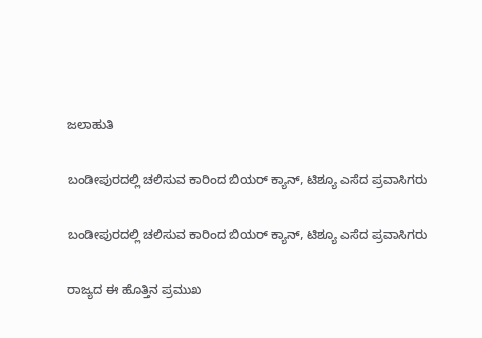ಜಲಾಹುತಿ

ಬಂಡೀಪುರದಲ್ಲಿ ಚಲಿಸುವ ಕಾರಿಂದ ಬಿಯರ್ ಕ್ಯಾನ್, ಟಿಶ್ಯೂ ಎಸೆದ ಪ್ರವಾಸಿಗರು

ಬಂಡೀಪುರದಲ್ಲಿ ಚಲಿಸುವ ಕಾರಿಂದ ಬಿಯರ್ ಕ್ಯಾನ್, ಟಿಶ್ಯೂ ಎಸೆದ ಪ್ರವಾಸಿಗರು

ರಾಜ್ಯದ ಈ ಹೊತ್ತಿನ ಪ್ರಮುಖ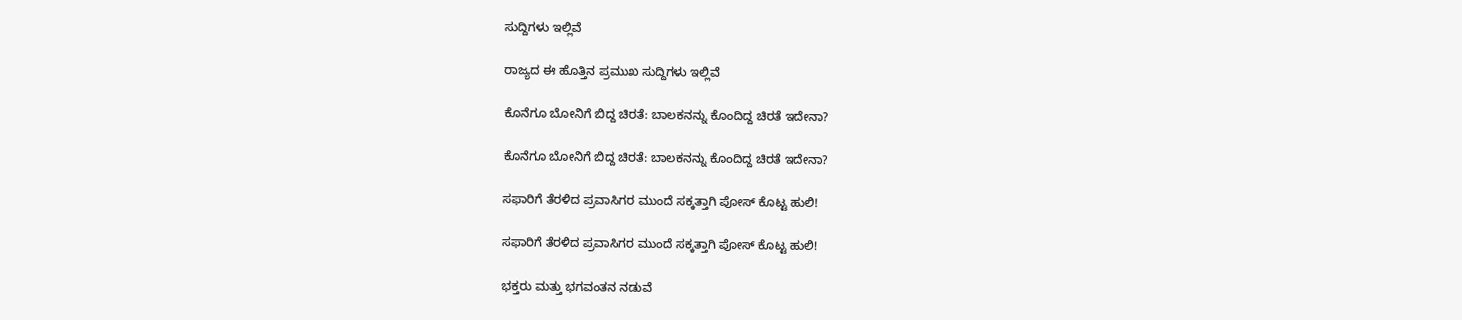ಸುದ್ದಿಗಳು ಇಲ್ಲಿವೆ

ರಾಜ್ಯದ ಈ ಹೊತ್ತಿನ ಪ್ರಮುಖ ಸುದ್ದಿಗಳು ಇಲ್ಲಿವೆ

ಕೊನೆಗೂ ಬೋನಿಗೆ ಬಿದ್ದ ಚಿರತೆ: ಬಾಲಕನನ್ನು ಕೊಂದಿದ್ದ ಚಿರತೆ ಇದೇನಾ?

ಕೊನೆಗೂ ಬೋನಿಗೆ ಬಿದ್ದ ಚಿರತೆ: ಬಾಲಕನನ್ನು ಕೊಂದಿದ್ದ ಚಿರತೆ ಇದೇನಾ?

ಸಫಾರಿಗೆ ತೆರಳಿದ ಪ್ರವಾಸಿಗರ ಮುಂದೆ ಸಕ್ಕತ್ತಾಗಿ ಪೋಸ್ ಕೊಟ್ಟ ಹುಲಿ!

ಸಫಾರಿಗೆ ತೆರಳಿದ ಪ್ರವಾಸಿಗರ ಮುಂದೆ ಸಕ್ಕತ್ತಾಗಿ ಪೋಸ್ ಕೊಟ್ಟ ಹುಲಿ!

ಭಕ್ತರು ಮತ್ತು ಭಗವಂತನ ನಡುವೆ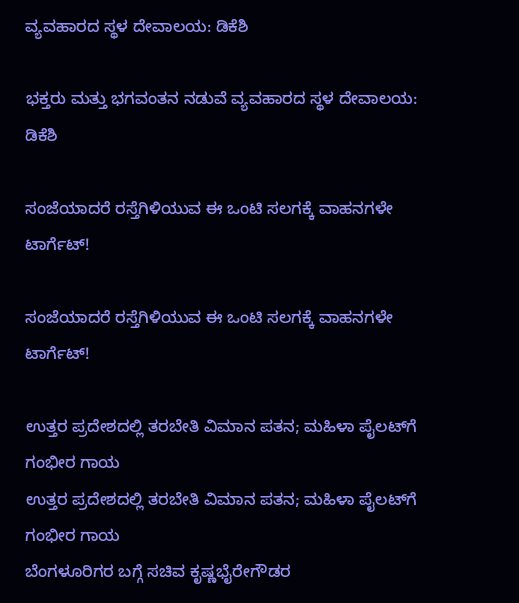ವ್ಯವಹಾರದ ಸ್ಥಳ ದೇವಾಲಯ: ಡಿಕೆಶಿ

ಭಕ್ತರು ಮತ್ತು ಭಗವಂತನ ನಡುವೆ ವ್ಯವಹಾರದ ಸ್ಥಳ ದೇವಾಲಯ: ಡಿಕೆಶಿ

ಸಂಜೆಯಾದರೆ ರಸ್ತೆಗಿಳಿಯುವ ಈ ಒಂಟಿ ಸಲಗಕ್ಕೆ ವಾಹನಗಳೇ ಟಾರ್ಗೆಟ್!

ಸಂಜೆಯಾದರೆ ರಸ್ತೆಗಿಳಿಯುವ ಈ ಒಂಟಿ ಸಲಗಕ್ಕೆ ವಾಹನಗಳೇ ಟಾರ್ಗೆಟ್!

ಉತ್ತರ ಪ್ರದೇಶದಲ್ಲಿ ತರಬೇತಿ ವಿಮಾನ ಪತನ; ಮಹಿಳಾ ಪೈಲಟ್‌ಗೆ ಗಂಭೀರ ಗಾಯ
ಉತ್ತರ ಪ್ರದೇಶದಲ್ಲಿ ತರಬೇತಿ ವಿಮಾನ ಪತನ; ಮಹಿಳಾ ಪೈಲಟ್‌ಗೆ ಗಂಭೀರ ಗಾಯ
ಬೆಂಗಳೂರಿಗರ ಬಗ್ಗೆ ಸಚಿವ ಕೃಷ್ಣಭೈರೇಗೌಡರ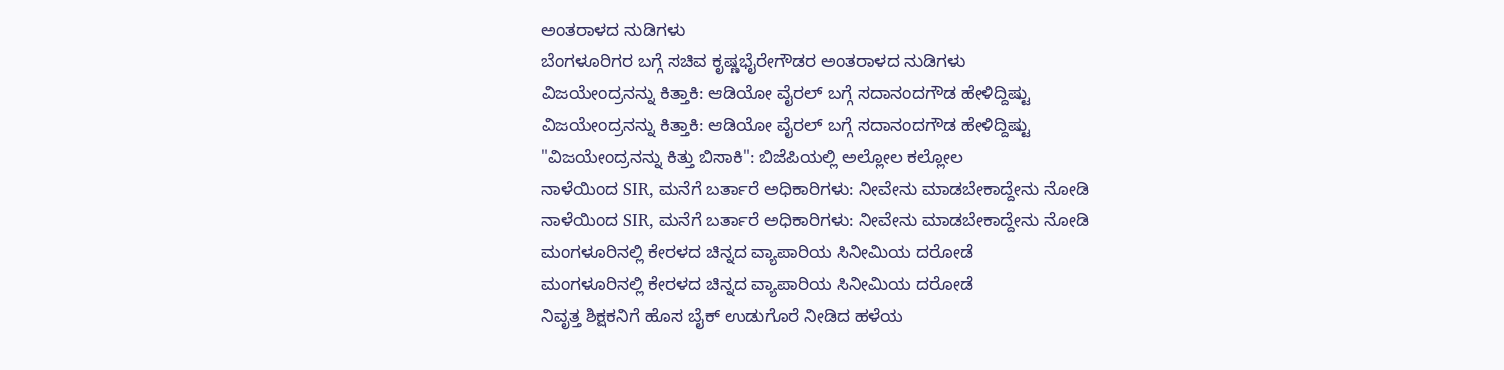ಅಂತರಾಳದ ನುಡಿಗಳು
ಬೆಂಗಳೂರಿಗರ ಬಗ್ಗೆ ಸಚಿವ ಕೃಷ್ಣಭೈರೇಗೌಡರ ಅಂತರಾಳದ ನುಡಿಗಳು
ವಿಜಯೇಂದ್ರನನ್ನು ಕಿತ್ತಾಕಿ: ಆಡಿಯೋ ವೈರಲ್ ಬಗ್ಗೆ ಸದಾನಂದಗೌಡ ಹೇಳಿದ್ದಿಷ್ಟು
ವಿಜಯೇಂದ್ರನನ್ನು ಕಿತ್ತಾಕಿ: ಆಡಿಯೋ ವೈರಲ್ ಬಗ್ಗೆ ಸದಾನಂದಗೌಡ ಹೇಳಿದ್ದಿಷ್ಟು
"ವಿಜಯೇಂದ್ರನನ್ನು ಕಿತ್ತು ಬಿಸಾಕಿ": ಬಿಜೆಪಿಯಲ್ಲಿ ಅಲ್ಲೋಲ ಕಲ್ಲೋಲ
ನಾಳೆಯಿಂದ SIR, ಮನೆಗೆ ಬರ್ತಾರೆ ಅಧಿಕಾರಿಗಳು: ನೀವೇನು ಮಾಡಬೇಕಾದ್ದೇನು ನೋಡಿ
ನಾಳೆಯಿಂದ SIR, ಮನೆಗೆ ಬರ್ತಾರೆ ಅಧಿಕಾರಿಗಳು: ನೀವೇನು ಮಾಡಬೇಕಾದ್ದೇನು ನೋಡಿ
ಮಂಗಳೂರಿನಲ್ಲಿ ಕೇರಳದ ಚಿನ್ನದ ವ್ಯಾಪಾರಿಯ ಸಿನೀಮಿಯ ದರೋಡೆ
ಮಂಗಳೂರಿನಲ್ಲಿ ಕೇರಳದ ಚಿನ್ನದ ವ್ಯಾಪಾರಿಯ ಸಿನೀಮಿಯ ದರೋಡೆ
ನಿವೃತ್ತ ಶಿಕ್ಷಕನಿಗೆ ಹೊಸ ಬೈಕ್ ಉಡುಗೊರೆ ನೀಡಿದ ಹಳೆಯ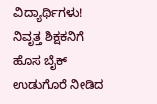ವಿದ್ಯಾರ್ಥಿಗಳು!
ನಿವೃತ್ತ ಶಿಕ್ಷಕನಿಗೆ ಹೊಸ ಬೈಕ್ ಉಡುಗೊರೆ ನೀಡಿದ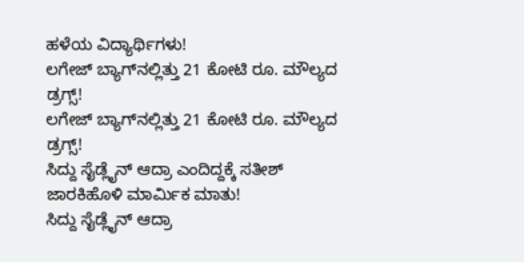ಹಳೆಯ ವಿದ್ಯಾರ್ಥಿಗಳು!
ಲಗೇಜ್ ಬ್ಯಾಗ್‌ನಲ್ಲಿತ್ತು 21 ಕೋಟಿ ರೂ. ಮೌಲ್ಯದ ಡ್ರಗ್ಸ್!
ಲಗೇಜ್ ಬ್ಯಾಗ್‌ನಲ್ಲಿತ್ತು 21 ಕೋಟಿ ರೂ. ಮೌಲ್ಯದ ಡ್ರಗ್ಸ್!
ಸಿದ್ದು ಸೈಡ್ಲೈನ್ ಆದ್ರಾ ಎಂದಿದ್ದಕ್ಕೆ ಸತೀಶ್ ಜಾರಕಿಹೊಳಿ ಮಾರ್ಮಿಕ ಮಾತು!
ಸಿದ್ದು ಸೈಡ್ಲೈನ್ ಆದ್ರಾ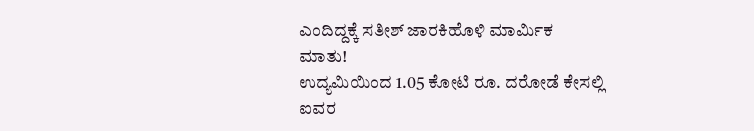ಎಂದಿದ್ದಕ್ಕೆ ಸತೀಶ್ ಜಾರಕಿಹೊಳಿ ಮಾರ್ಮಿಕ ಮಾತು!
ಉದ್ಯಮಿಯಿಂದ 1.05 ಕೋಟಿ ರೂ. ದರೋಡೆ ಕೇಸಲ್ಲಿ ಐವರ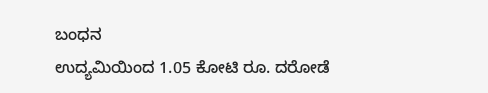ಬಂಧನ
ಉದ್ಯಮಿಯಿಂದ 1.05 ಕೋಟಿ ರೂ. ದರೋಡೆ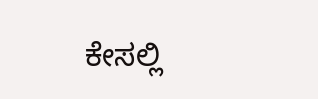ಕೇಸಲ್ಲಿ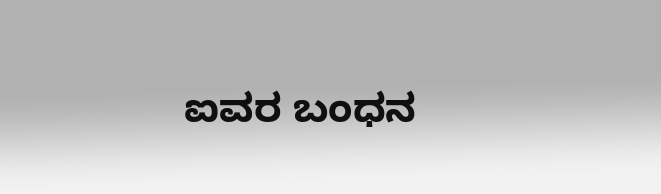ಐವರ ಬಂಧನ